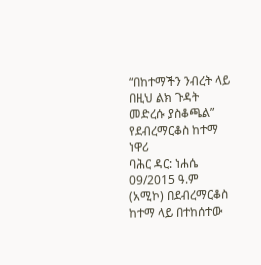“በከተማችን ንብረት ላይ በዚህ ልክ ጉዳት መድረሱ ያስቆጫል” የደብረማርቆስ ከተማ ነዋሪ
ባሕር ዳር: ነሐሴ 09/2015 ዓ.ም (አሚኮ) በደብረማርቆስ ከተማ ላይ በተከሰተው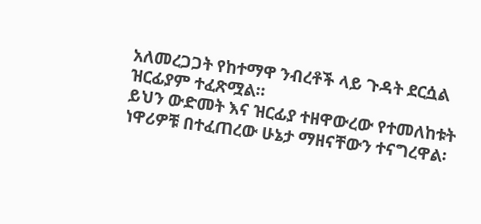አለመረጋጋት የከተማዋ ንብረቶች ላይ ጉዳት ደርሷል ዝርፊያም ተፈጽሟል።
ይህን ውድመት እና ዝርፊያ ተዘዋውረው የተመለከቱት ነዋሪዎቹ በተፈጠረው ሁኔታ ማዘናቸውን ተናግረዋል፡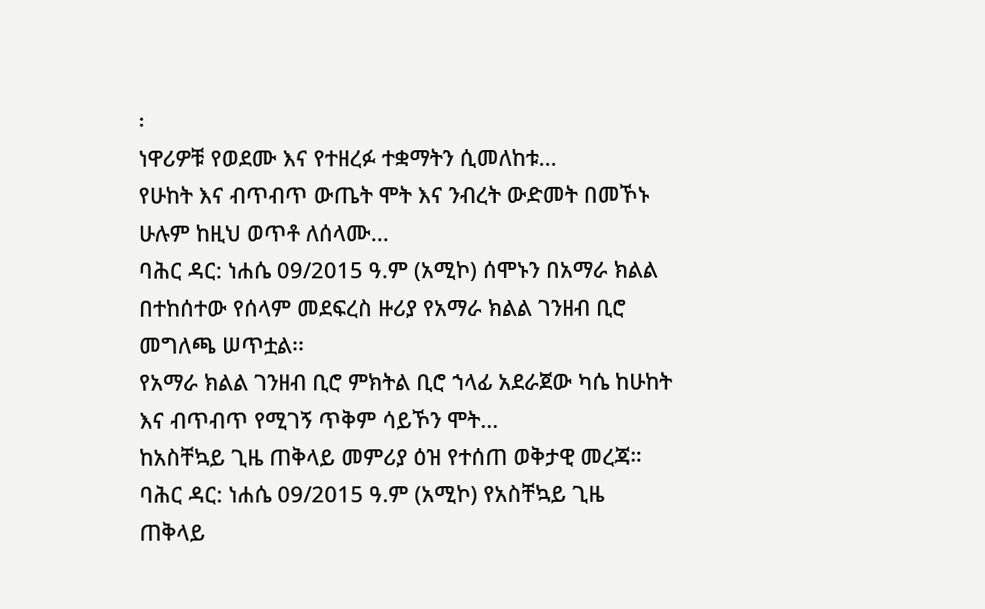፡
ነዋሪዎቹ የወደሙ እና የተዘረፉ ተቋማትን ሲመለከቱ...
የሁከት እና ብጥብጥ ውጤት ሞት እና ንብረት ውድመት በመኾኑ ሁሉም ከዚህ ወጥቶ ለሰላሙ...
ባሕር ዳር: ነሐሴ 09/2015 ዓ.ም (አሚኮ) ሰሞኑን በአማራ ክልል በተከሰተው የሰላም መደፍረስ ዙሪያ የአማራ ክልል ገንዘብ ቢሮ መግለጫ ሠጥቷል፡፡
የአማራ ክልል ገንዘብ ቢሮ ምክትል ቢሮ ኀላፊ አደራጀው ካሴ ከሁከት እና ብጥብጥ የሚገኝ ጥቅም ሳይኾን ሞት...
ከአስቸኳይ ጊዜ ጠቅላይ መምሪያ ዕዝ የተሰጠ ወቅታዊ መረጃ።
ባሕር ዳር: ነሐሴ 09/2015 ዓ.ም (አሚኮ) የአስቸኳይ ጊዜ ጠቅላይ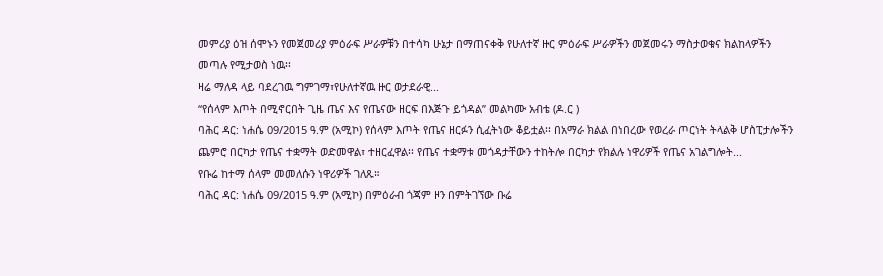መምሪያ ዕዝ ሰሞኑን የመጀመሪያ ምዕራፍ ሥራዎቹን በተሳካ ሁኔታ በማጠናቀቅ የሁለተኛ ዙር ምዕራፍ ሥራዎችን መጀመሩን ማስታወቁና ክልከላዎችን መጣሉ የሚታወስ ነዉ፡፡
ዛሬ ማለዳ ላይ ባደረገዉ ግምገማ፣የሁለተኛዉ ዙር ወታደራዊ...
“የሰላም እጦት በሚኖርበት ጊዜ ጤና እና የጤናው ዘርፍ በእጅጉ ይጎዳል” መልካሙ አብቴ (ዶ.ር )
ባሕር ዳር: ነሐሴ 09/2015 ዓ.ም (አሚኮ) የሰላም እጦት የጤና ዘርፉን ሲፈትነው ቆይቷል፡፡ በአማራ ክልል በነበረው የወረራ ጦርነት ትላልቅ ሆስፒታሎችን ጨምሮ በርካታ የጤና ተቋማት ወድመዋል፣ ተዘርፈዋል፡፡ የጤና ተቋማቱ መጎዳታቸውን ተከትሎ በርካታ የክልሉ ነዋሪዎች የጤና አገልግሎት...
የቡሬ ከተማ ሰላም መመለሱን ነዋሪዎች ገለጹ።
ባሕር ዳር: ነሐሴ 09/2015 ዓ.ም (አሚኮ) በምዕራብ ጎጃም ዞን በምትገኘው ቡሬ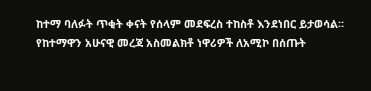ከተማ ባለፉት ጥቂት ቀናት የሰላም መደፍረስ ተከስቶ እንደነበር ይታወሳል።
የከተማዋን አሁናዊ መረጃ አስመልክቶ ነዋሪዎች ለአሚኮ በሰጡት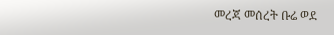መረጃ መሰረት ቡሬ ወደ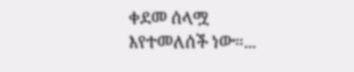ቀደመ ሰላሟ እየተመለሰች ነው።...